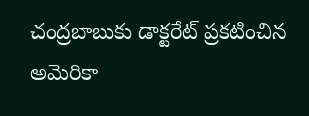చంద్రబాబుకు డాక్టరేట్ ప్రకటించిన అమెరికా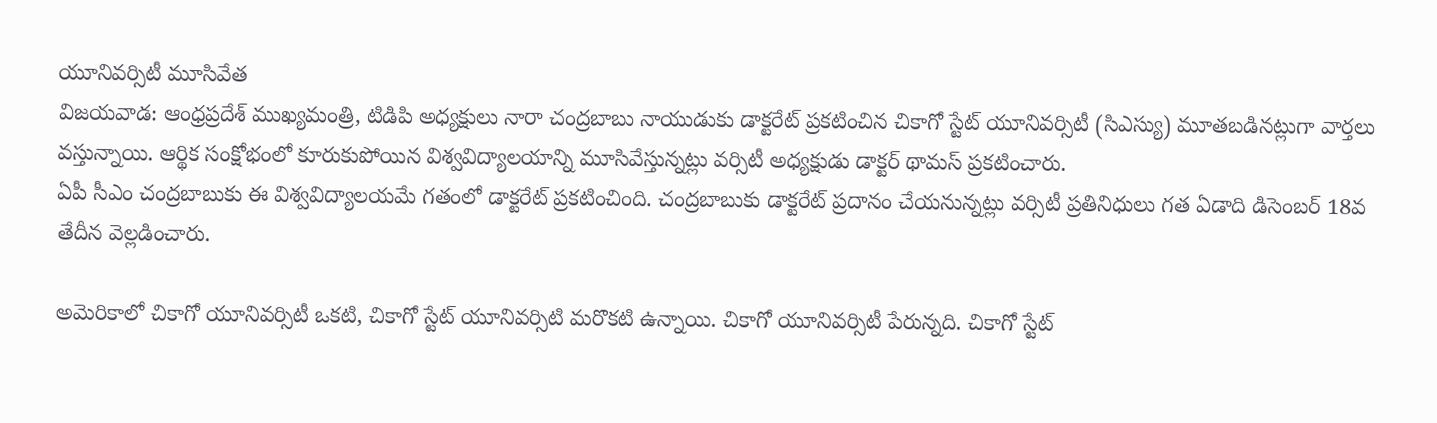యూనివర్సిటీ మూసివేత
విజయవాడ: ఆంధ్రప్రదేశ్ ముఖ్యమంత్రి, టిడిపి అధ్యక్షులు నారా చంద్రబాబు నాయుడుకు డాక్టరేట్ ప్రకటించిన చికాగో స్టేట్ యూనివర్సిటీ (సిఎస్యు) మూతబడినట్లుగా వార్తలు వస్తున్నాయి. ఆర్థిక సంక్షోభంలో కూరుకుపోయిన విశ్వవిద్యాలయాన్ని మూసివేస్తున్నట్లు వర్సిటీ అధ్యక్షుడు డాక్టర్ థామస్ ప్రకటించారు.
ఏపీ సీఎం చంద్రబాబుకు ఈ విశ్వవిద్యాలయమే గతంలో డాక్టరేట్ ప్రకటించింది. చంద్రబాబుకు డాక్టరేట్ ప్రదానం చేయనున్నట్లు వర్సిటీ ప్రతినిధులు గత ఏడాది డిసెంబర్ 18వ తేదీన వెల్లడించారు.

అమెరికాలో చికాగో యూనివర్సిటీ ఒకటి, చికాగో స్టేట్ యూనివర్సిటి మరొకటి ఉన్నాయి. చికాగో యూనివర్సిటీ పేరున్నది. చికాగో స్టేట్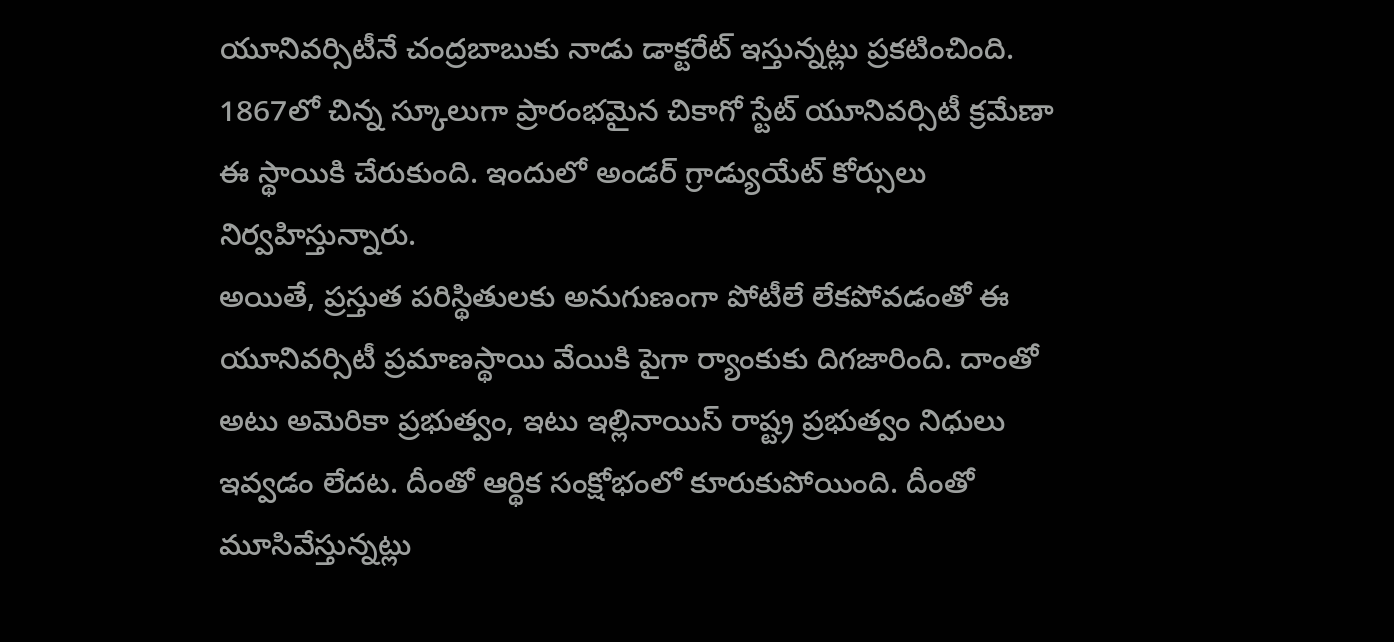యూనివర్సిటీనే చంద్రబాబుకు నాడు డాక్టరేట్ ఇస్తున్నట్లు ప్రకటించింది.
1867లో చిన్న స్కూలుగా ప్రారంభమైన చికాగో స్టేట్ యూనివర్సిటీ క్రమేణా ఈ స్థాయికి చేరుకుంది. ఇందులో అండర్ గ్రాడ్యుయేట్ కోర్సులు నిర్వహిస్తున్నారు.
అయితే, ప్రస్తుత పరిస్థితులకు అనుగుణంగా పోటీలే లేకపోవడంతో ఈ యూనివర్సిటీ ప్రమాణస్థాయి వేయికి పైగా ర్యాంకుకు దిగజారింది. దాంతో అటు అమెరికా ప్రభుత్వం, ఇటు ఇల్లినాయిస్ రాష్ట్ర ప్రభుత్వం నిధులు ఇవ్వడం లేదట. దీంతో ఆర్థిక సంక్షోభంలో కూరుకుపోయింది. దీంతో మూసివేస్తున్నట్లు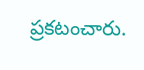ప్రకటంచారు.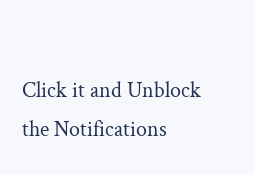Click it and Unblock the Notifications